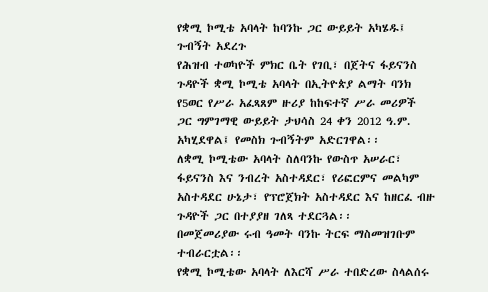የቋሚ ኮሚቴ አባላት ከባንኩ ጋር ውይይት አካሄዱ፤ ጉብኝት አደረጉ
የሕዝብ ተወካዮች ምክር ቤት የገቢ፣ በጀትና ፋይናንስ ጉዳዮች ቋሚ ኮሚቴ አባላት በኢትዮጵያ ልማት ባንክ የ5ወር የሥራ አፈጻጸም ዙሪያ ከከፍተኛ ሥራ መሪዎች ጋር ግምገማዊ ውይይት ታህሳስ 24 ቀን 2012 ዓ.ም. አካሂደዋል፤ የመስክ ጉብኝትም አድርገዋል፡፡
ለቋሚ ኮሚቴው አባላት ስለባንኩ የውስጥ አሠራር፣ ፋይናንስ እና ንብረት አስተዳደር፣ የሪፎርምና መልካም አስተዳደር ሁኔታ፣ የፕሮጀክት አስተዳደር እና ከዘርፈ ብዙ ጉዳዮች ጋር በተያያዘ ገለጻ ተደርጓል፡፡
በመጀመሪያው ሩብ ዓመት ባንኩ ትርፍ ማስመዝገቡም ተብራርቷል፡፡
የቋሚ ኮሚቴው አባላት ለእርሻ ሥራ ተበድረው ስላልሰሩ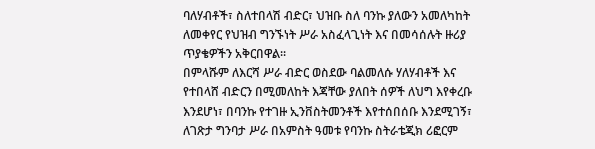ባለሃብቶች፣ ስለተበላሽ ብድር፣ ህዝቡ ስለ ባንኩ ያለውን አመለካከት ለመቀየር የህዝብ ግንኙነት ሥራ አስፈላጊነት እና በመሳሰሉት ዙሪያ ጥያቄዎችን አቅርበዋል፡፡
በምላሹም ለእርሻ ሥራ ብድር ወስደው ባልመለሱ ሃለሃብቶች እና የተበላሸ ብድርን በሚመለከት እጃቸው ያለበት ሰዎች ለህግ እየቀረቡ እንደሆነ፣ በባንኩ የተገዙ ኢንቨስትመንቶች እየተሰበሰቡ እንደሚገኝ፣ ለገጽታ ግንባታ ሥራ በአምስት ዓመቱ የባንኩ ስትራቴጂክ ሪፎርም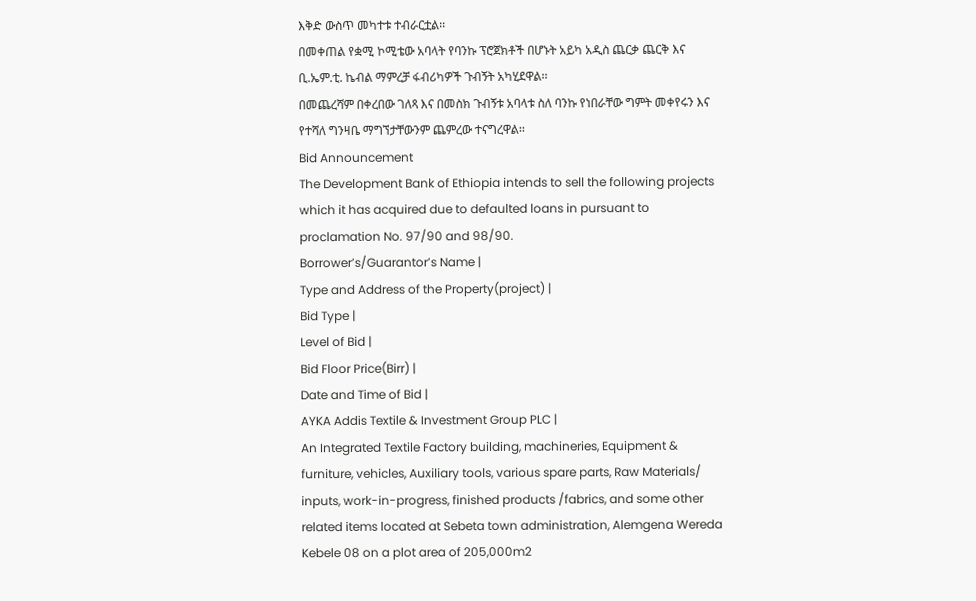እቅድ ውስጥ መካተቱ ተብራርቷል፡፡
በመቀጠል የቋሚ ኮሚቴው አባላት የባንኩ ፕሮጀክቶች በሆኑት አይካ አዲስ ጨርቃ ጨርቅ እና ቢ.ኤም.ቲ. ኬብል ማምረቻ ፋብሪካዎች ጉብኝት አካሂደዋል፡፡
በመጨረሻም በቀረበው ገለጻ እና በመስክ ጉብኝቱ አባላቱ ስለ ባንኩ የነበራቸው ግምት መቀየሩን እና የተሻለ ግንዛቤ ማግኘታቸውንም ጨምረው ተናግረዋል፡፡
Bid Announcement
The Development Bank of Ethiopia intends to sell the following projects which it has acquired due to defaulted loans in pursuant to proclamation No. 97/90 and 98/90.
Borrower’s/Guarantor’s Name |
Type and Address of the Property(project) |
Bid Type |
Level of Bid |
Bid Floor Price(Birr) |
Date and Time of Bid |
AYKA Addis Textile & Investment Group PLC |
An Integrated Textile Factory building, machineries, Equipment & furniture, vehicles, Auxiliary tools, various spare parts, Raw Materials/ inputs, work-in-progress, finished products /fabrics, and some other related items located at Sebeta town administration, Alemgena Wereda Kebele 08 on a plot area of 205,000m2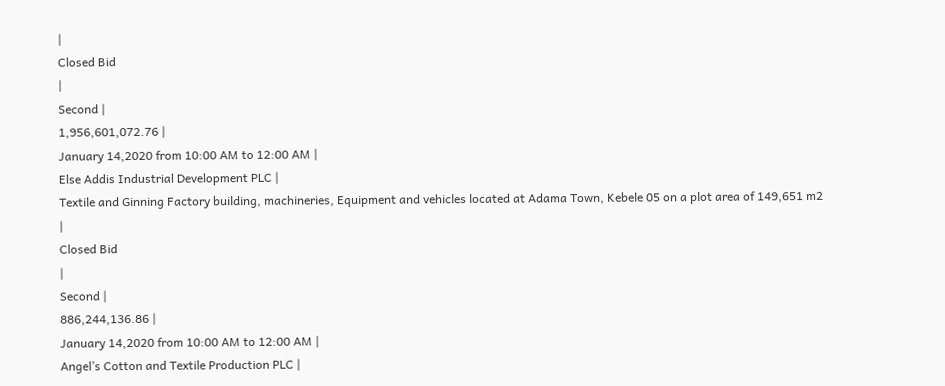|
Closed Bid
|
Second |
1,956,601,072.76 |
January 14,2020 from 10:00 AM to 12:00 AM |
Else Addis Industrial Development PLC |
Textile and Ginning Factory building, machineries, Equipment and vehicles located at Adama Town, Kebele 05 on a plot area of 149,651 m2
|
Closed Bid
|
Second |
886,244,136.86 |
January 14,2020 from 10:00 AM to 12:00 AM |
Angel’s Cotton and Textile Production PLC |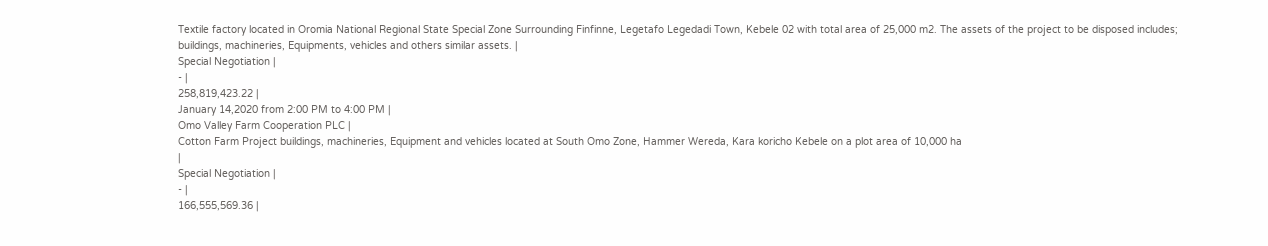Textile factory located in Oromia National Regional State Special Zone Surrounding Finfinne, Legetafo Legedadi Town, Kebele 02 with total area of 25,000 m2. The assets of the project to be disposed includes; buildings, machineries, Equipments, vehicles and others similar assets. |
Special Negotiation |
- |
258,819,423.22 |
January 14,2020 from 2:00 PM to 4:00 PM |
Omo Valley Farm Cooperation PLC |
Cotton Farm Project buildings, machineries, Equipment and vehicles located at South Omo Zone, Hammer Wereda, Kara koricho Kebele on a plot area of 10,000 ha
|
Special Negotiation |
- |
166,555,569.36 |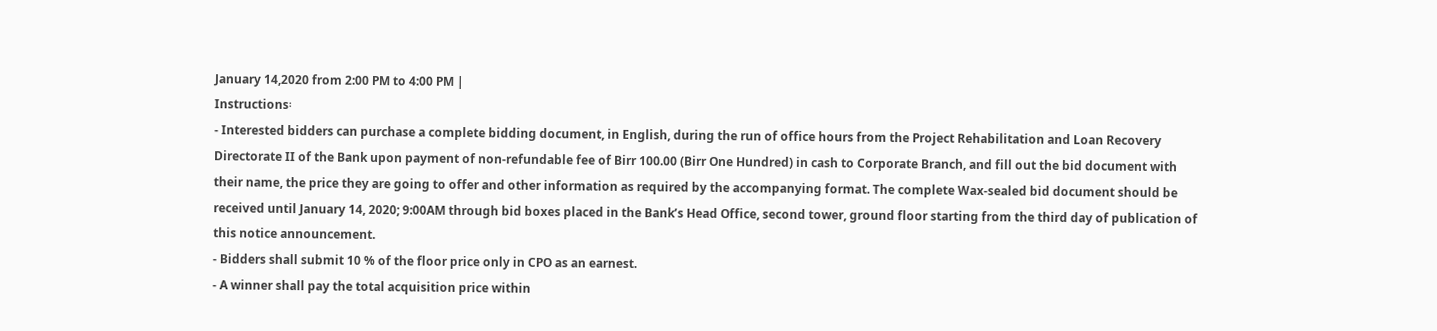January 14,2020 from 2:00 PM to 4:00 PM |
Instructions፡
- Interested bidders can purchase a complete bidding document, in English, during the run of office hours from the Project Rehabilitation and Loan Recovery Directorate II of the Bank upon payment of non-refundable fee of Birr 100.00 (Birr One Hundred) in cash to Corporate Branch, and fill out the bid document with their name, the price they are going to offer and other information as required by the accompanying format. The complete Wax-sealed bid document should be received until January 14, 2020; 9:00AM through bid boxes placed in the Bank’s Head Office, second tower, ground floor starting from the third day of publication of this notice announcement.
- Bidders shall submit 10 % of the floor price only in CPO as an earnest.
- A winner shall pay the total acquisition price within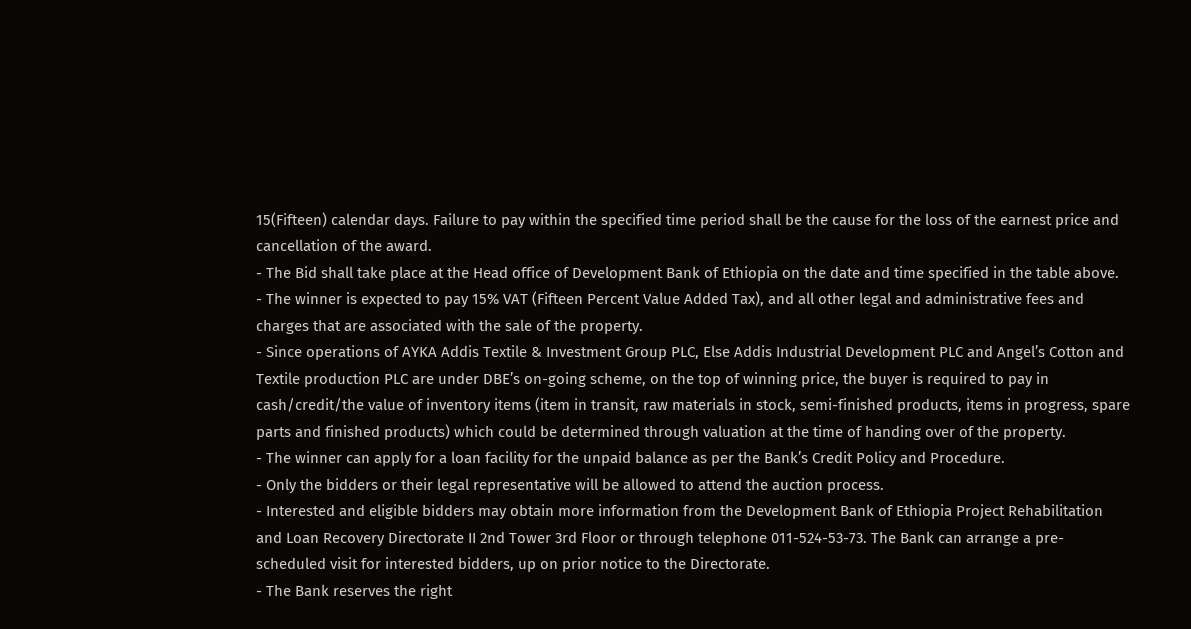15(Fifteen) calendar days. Failure to pay within the specified time period shall be the cause for the loss of the earnest price and cancellation of the award.
- The Bid shall take place at the Head office of Development Bank of Ethiopia on the date and time specified in the table above.
- The winner is expected to pay 15% VAT (Fifteen Percent Value Added Tax), and all other legal and administrative fees and charges that are associated with the sale of the property.
- Since operations of AYKA Addis Textile & Investment Group PLC, Else Addis Industrial Development PLC and Angel’s Cotton and Textile production PLC are under DBE’s on-going scheme, on the top of winning price, the buyer is required to pay in cash/credit/the value of inventory items (item in transit, raw materials in stock, semi-finished products, items in progress, spare parts and finished products) which could be determined through valuation at the time of handing over of the property.
- The winner can apply for a loan facility for the unpaid balance as per the Bank’s Credit Policy and Procedure.
- Only the bidders or their legal representative will be allowed to attend the auction process.
- Interested and eligible bidders may obtain more information from the Development Bank of Ethiopia Project Rehabilitation and Loan Recovery Directorate II 2nd Tower 3rd Floor or through telephone 011-524-53-73. The Bank can arrange a pre-scheduled visit for interested bidders, up on prior notice to the Directorate.
- The Bank reserves the right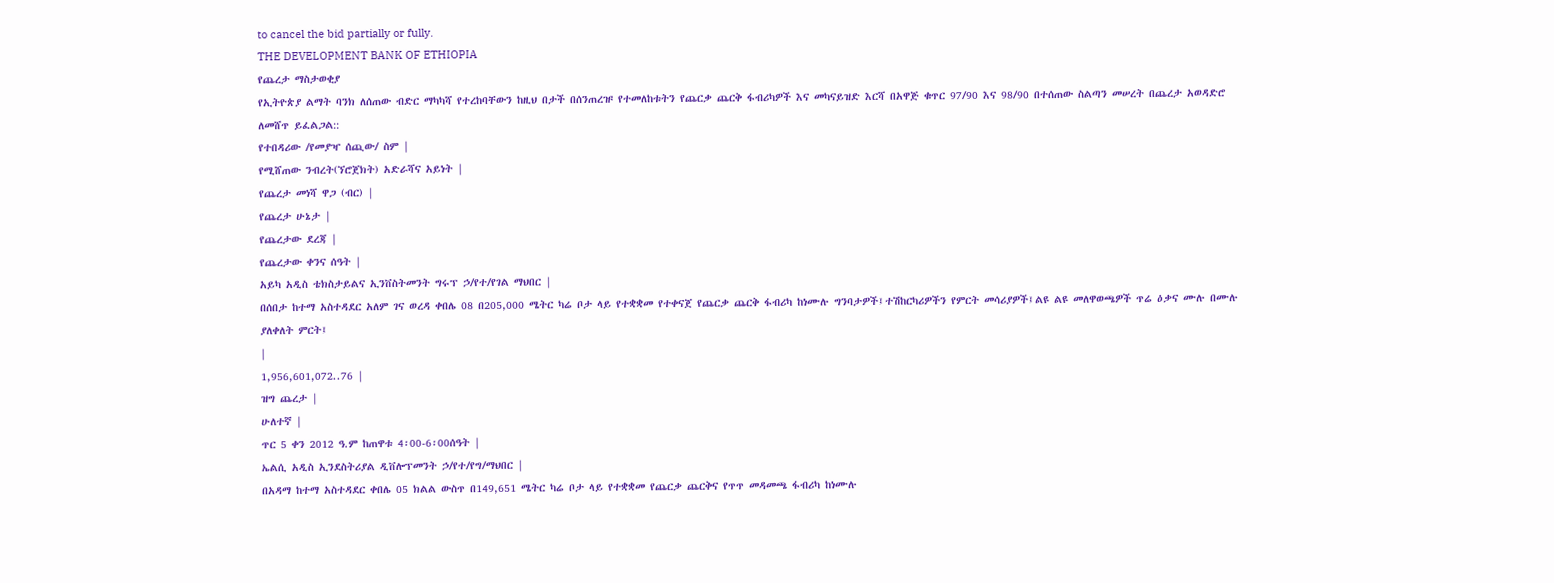to cancel the bid partially or fully.
THE DEVELOPMENT BANK OF ETHIOPIA
የጨረታ ማስታወቂያ
የኢትዮጵያ ልማት ባንክ ለሰጠው ብድር ማካካሻ የተረከባቸውን ከዚህ በታች በሰንጠረዡ የተመለከቱትን የጨርቃ ጨርቅ ፋብሪካዎች እና መካናይዝድ እርሻ በአዋጅ ቁጥር 97/90 እና 98/90 በተሰጠው ስልጣን መሠረት በጨረታ አወዳድሮ ለመሸጥ ይፈልጋል::
የተበዳሪው /የመያዣ ሰጪው/ ስም |
የሚሸጠው ንብረት(ኘሮጀክት) አድራሻና አይነት |
የጨረታ መነሻ ዋጋ (ብር) |
የጨረታ ሁኔታ |
የጨረታው ደረጃ |
የጨረታው ቀንና ሰዓት |
አይካ አዲስ ቴክስታይልና ኢንቨስትመንት ግሩፕ ኃ/የተ/የገል ማህበር |
በሰበታ ከተማ አስተዳደር አለም ገና ወረዳ ቀበሌ 08 በ205,000 ሜትር ካሬ ቦታ ላይ የተቋቋመ የተቀናጀ የጨርቃ ጨርቅ ፋብሪካ ከነሙሉ ግንባታዎች፤ተሽከርካሪዎችን የምርት መሳሪያዎች፤ልዩ ልዩ መለዋወጫዎች ጥሬ ዕቃና ሙሉ በሙሉ ያለቀለት ምርት፤
|
1,956,601,072..76 |
ዝግ ጨረታ |
ሁለተኛ |
ጥር 5 ቀን 2012 ዓ.ም ከጠዋቱ 4፡00-6፡00ሰዓት |
ኤልሲ አዲስ ኢንደስትሪያል ዲቨሎፕመንት ኃ/የተ/የግ/ማህበር |
በአዳማ ከተማ አስተዳደር ቀበሌ 05 ክልል ውስጥ በ149,651 ሜትር ካሬ ቦታ ላይ የተቋቋመ የጨርቃ ጨርቅና የጥጥ መዳመጫ ፋብሪካ ከነሙሉ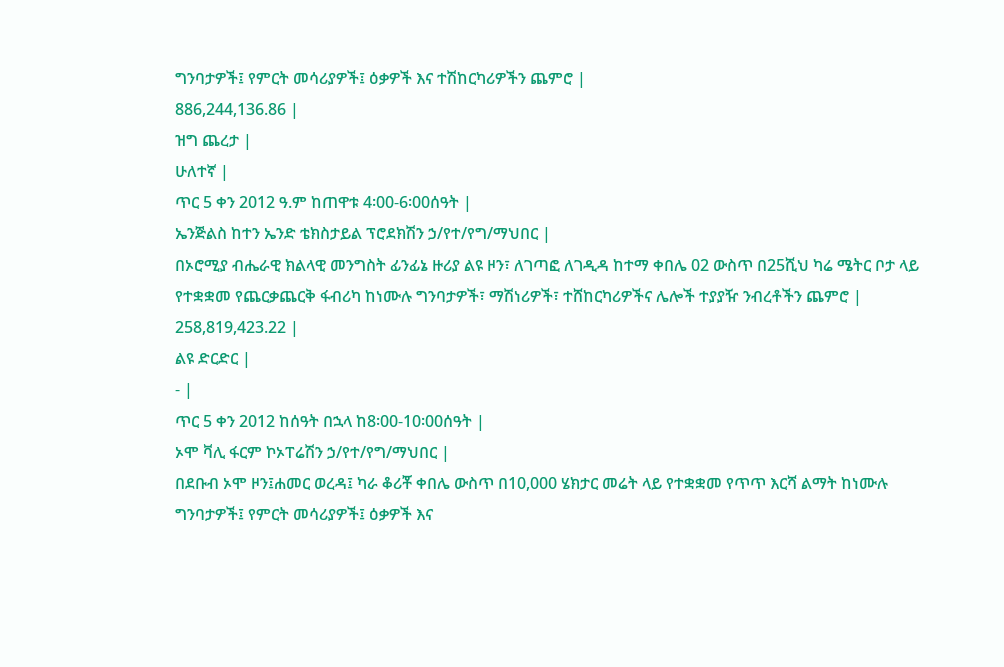ግንባታዎች፤ የምርት መሳሪያዎች፤ ዕቃዎች እና ተሽከርካሪዎችን ጨምሮ |
886,244,136.86 |
ዝግ ጨረታ |
ሁለተኛ |
ጥር 5 ቀን 2012 ዓ.ም ከጠዋቱ 4፡00-6፡00ሰዓት |
ኤንጅልስ ከተን ኤንድ ቴክስታይል ፕሮደክሽን ኃ/የተ/የግ/ማህበር |
በኦሮሚያ ብሔራዊ ክልላዊ መንግስት ፊንፊኔ ዙሪያ ልዩ ዞን፣ ለገጣፎ ለገዲዳ ከተማ ቀበሌ 02 ውስጥ በ25ሺህ ካሬ ሜትር ቦታ ላይ የተቋቋመ የጨርቃጨርቅ ፋብሪካ ከነሙሉ ግንባታዎች፣ ማሽነሪዎች፣ ተሸከርካሪዎችና ሌሎች ተያያዥ ንብረቶችን ጨምሮ |
258,819,423.22 |
ልዩ ድርድር |
- |
ጥር 5 ቀን 2012 ከሰዓት በኋላ ከ8፡00-10፡00ሰዓት |
ኦሞ ቫሊ ፋርም ኮኦፐሬሽን ኃ/የተ/የግ/ማህበር |
በደቡብ ኦሞ ዞን፤ሐመር ወረዳ፤ ካራ ቆሪቾ ቀበሌ ውስጥ በ10,000 ሄክታር መሬት ላይ የተቋቋመ የጥጥ እርሻ ልማት ከነሙሉ ግንባታዎች፤ የምርት መሳሪያዎች፤ ዕቃዎች እና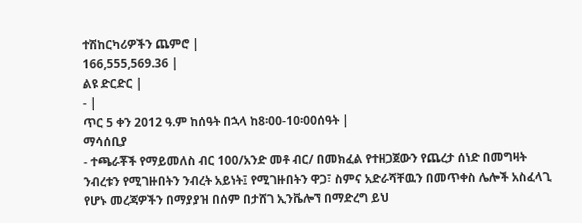ተሽከርካሪዎችን ጨምሮ |
166,555,569.36 |
ልዩ ድርድር |
- |
ጥር 5 ቀን 2012 ዓ.ም ከሰዓት በኋላ ከ8፡00-10፡00ሰዓት |
ማሳሰቢያ
- ተጫራቾች የማይመለስ ብር 100/አንድ መቶ ብር/ በመክፈል የተዘጋጀውን የጨረታ ሰነድ በመግዛት ንብረቱን የሚገዙበትን ንብረት አይነት፤ የሚገዙበትን ዋጋ፣ ስምና አድራሻቸዉን በመጥቀስ ሌሎች አስፈላጊ የሆኑ መረጃዎችን በማያያዝ በሰም በታሸገ ኢንቬሎኘ በማድረግ ይህ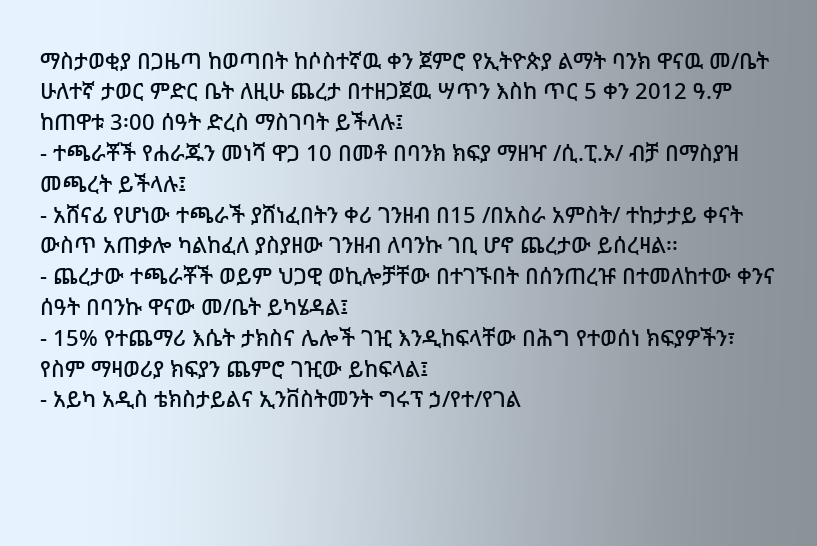ማስታወቂያ በጋዜጣ ከወጣበት ከሶስተኛዉ ቀን ጀምሮ የኢትዮጵያ ልማት ባንክ ዋናዉ መ/ቤት ሁለተኛ ታወር ምድር ቤት ለዚሁ ጨረታ በተዘጋጀዉ ሣጥን እስከ ጥር 5 ቀን 2012 ዓ.ም ከጠዋቱ 3፡00 ሰዓት ድረስ ማስገባት ይችላሉ፤
- ተጫራቾች የሐራጁን መነሻ ዋጋ 10 በመቶ በባንክ ክፍያ ማዘዣ /ሲ.ፒ.ኦ/ ብቻ በማስያዝ መጫረት ይችላሉ፤
- አሸናፊ የሆነው ተጫራች ያሸነፈበትን ቀሪ ገንዘብ በ15 /በአስራ አምስት/ ተከታታይ ቀናት ውስጥ አጠቃሎ ካልከፈለ ያስያዘው ገንዘብ ለባንኩ ገቢ ሆኖ ጨረታው ይሰረዛል፡፡
- ጨረታው ተጫራቾች ወይም ህጋዊ ወኪሎቻቸው በተገኙበት በሰንጠረዡ በተመለከተው ቀንና ሰዓት በባንኩ ዋናው መ/ቤት ይካሄዳል፤
- 15% የተጨማሪ እሴት ታክስና ሌሎች ገዢ እንዲከፍላቸው በሕግ የተወሰነ ክፍያዎችን፣ የስም ማዛወሪያ ክፍያን ጨምሮ ገዢው ይከፍላል፤
- አይካ አዲስ ቴክስታይልና ኢንቨስትመንት ግሩፕ ኃ/የተ/የገል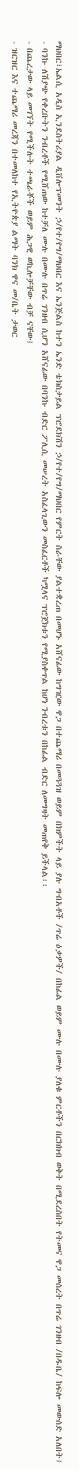ማህበር፣ኤልሲ አዲስ ኢንደስትሪያል ዲቨሎፕመንት ኃ/የተ/የግ/ማህበር እና ኤንጅልስ ከተን ኤንድ ቴክስታይል ፕሮደክሽን ኃ/የተ/የግ/ማህበር የምርት ስራቸው ያልተቋረጠ በመሆኑ አሸናፊው ከግዢው ዋጋ በተጨማሪ በመጓጓዝ ወይም በክምችት ላይ ያሉ ግብአቶች /ጥሬ ዕቃዎች/ በከፊል ወይም ሙሉ በሙሉ ያለቁ ምርቶችን በርክክብ ወቅት በሚደረስበት የትመና ዋጋ መሰረት በጥሬ ገንዘብ /በዱቤ/ ከፍሎ መውሰድ አለበት፤
- ባንኩ ለሽያጭ የቀረቡትን ንብረቶች የሚሸጠው ከተቻለ ሙሉ በሙሉ በጥሬ ገንዘብ ሲሆን አሸናፊው በባንኩ ብድር ፖሊሲ መሠረት አስፈላጊውን መስፈርቶች ካሟላና ፕሮጀክቱን የሚያስቀጥል ከሆነ ንብረቱን በከፊል ብድር ለመግዛት መጠየቅ ይችላል፡፡
- በጨረታው ላይ መገኘት የሚችሉት ተጫራቾች ወይም ሕጋዊ ወኪሎቻቸው ብቻ ናቸው፤
- ዝርዝር እና ተጨማሪ መረጃን በተመለከተ የኢትዮጵያ ልማት ባንክ ዋና መ/ቤት ታወር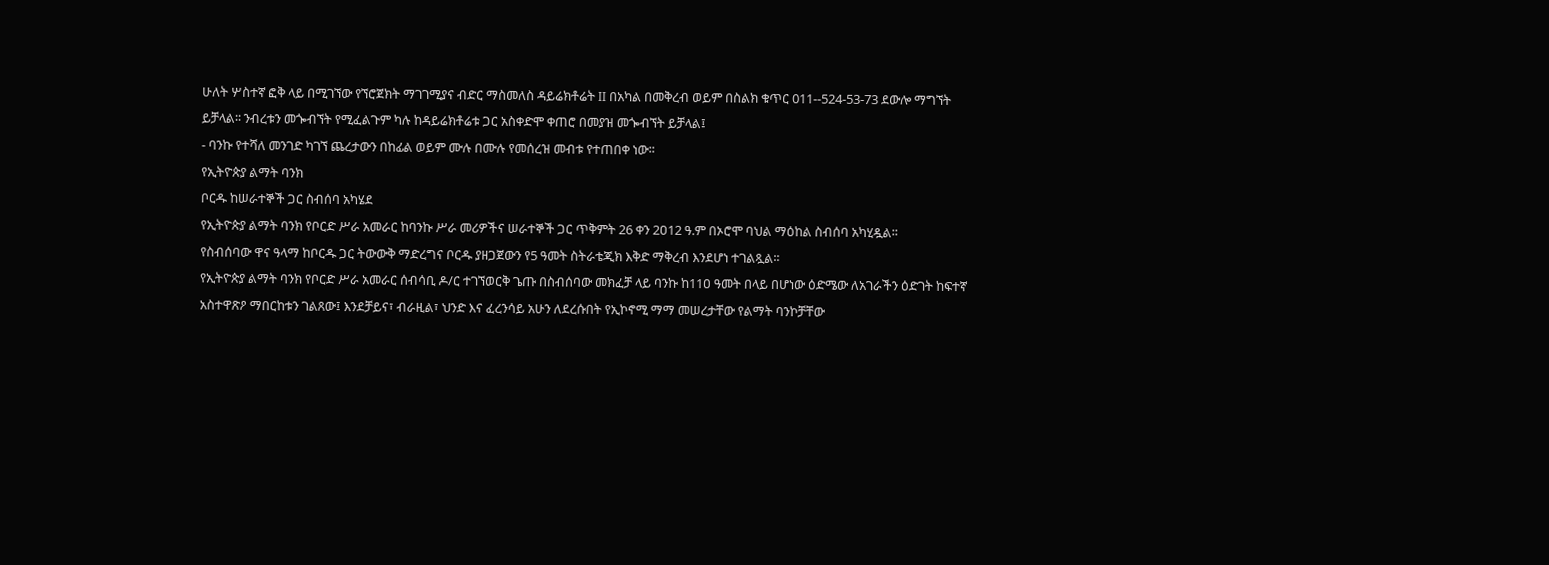ሁለት ሦስተኛ ፎቅ ላይ በሚገኘው የኘሮጀክት ማገገሚያና ብድር ማስመለስ ዳይሬክቶሬት II በአካል በመቅረብ ወይም በስልክ ቁጥር 011--524-53-73 ደውሎ ማግኘት ይቻላል፡፡ ንብረቱን መጐብኘት የሚፈልጉም ካሉ ከዳይሬክቶሬቱ ጋር አስቀድሞ ቀጠሮ በመያዝ መጐብኘት ይቻላል፤
- ባንኩ የተሻለ መንገድ ካገኘ ጨረታውን በከፊል ወይም ሙሉ በሙሉ የመሰረዝ መብቱ የተጠበቀ ነው፡፡
የኢትዮጵያ ልማት ባንክ
ቦርዱ ከሠራተኞች ጋር ስብሰባ አካሄደ
የኢትዮጵያ ልማት ባንክ የቦርድ ሥራ አመራር ከባንኩ ሥራ መሪዎችና ሠራተኞች ጋር ጥቅምት 26 ቀን 2ዐ12 ዓ.ም በኦሮሞ ባህል ማዕከል ስብሰባ አካሂዷል፡፡
የስብሰባው ዋና ዓላማ ከቦርዱ ጋር ትውውቅ ማድረግና ቦርዱ ያዘጋጀውን የ5 ዓመት ስትራቴጂክ እቅድ ማቅረብ እንደሆነ ተገልጿል፡፡
የኢትዮጵያ ልማት ባንክ የቦርድ ሥራ አመራር ሰብሳቢ ዶ/ር ተገኘወርቅ ጌጡ በስብሰባው መክፈቻ ላይ ባንኩ ከ11ዐ ዓመት በላይ በሆነው ዕድሜው ለአገራችን ዕድገት ከፍተኛ አስተዋጽዖ ማበርከቱን ገልጸው፤ እንደቻይና፣ ብራዚል፣ ህንድ እና ፈረንሳይ አሁን ለደረሱበት የኢኮኖሚ ማማ መሠረታቸው የልማት ባንኮቻቸው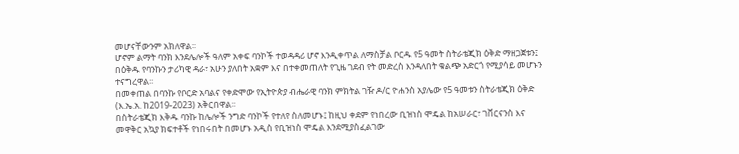መሆናቸውንም አክለዋል፡፡
ሆኖም ልማት ባንክ እንደሌሎች ዓለም አቀፍ ባንኮች ተወዳዳሪ ሆኖ እንዲቀጥል ለማስቻል ቦርዱ የ5 ዓመት ስትራቴጂክ ዕቅድ ማዘጋጀቱን፤ በዕቅዱ የባንኩን ታሪካዊ ዳራ፣ አሁን ያለበት አቋም እና በተቀመጠለት የጊዜ ገደብ የት መድረስ እንዳለበት ቁልጭ አድርጎ የሚያሳይ መሆኑን ተናግረዋል፡፡
በመቀጠል በባንኩ የቦርድ አባልና የቀድሞው የኢትዮጵያ ብሔራዊ ባንክ ምክትል ገዥ ዶ/ር ዮሐንስ አያሌው የ5 ዓመቱን ስትራቴጂክ ዕቅድ (እ.ኤ.አ. ከ2019-2023) አቅርበዋል፡፡
በስትራቴጂክ እቅዱ ባንኩ ከሌሎች ንግድ ባንኮች የተለየ ስለመሆኑ፤ ከዚህ ቀደም የነበረው ቢዝነስ ሞዴል ከአሠራር፣ ገቨርናንስ እና መዋቅር አኳያ ክፍተቶች የነበሩበት በመሆኑ አዲስ የቢዝነስ ሞዴል እንደሚያስፈልገው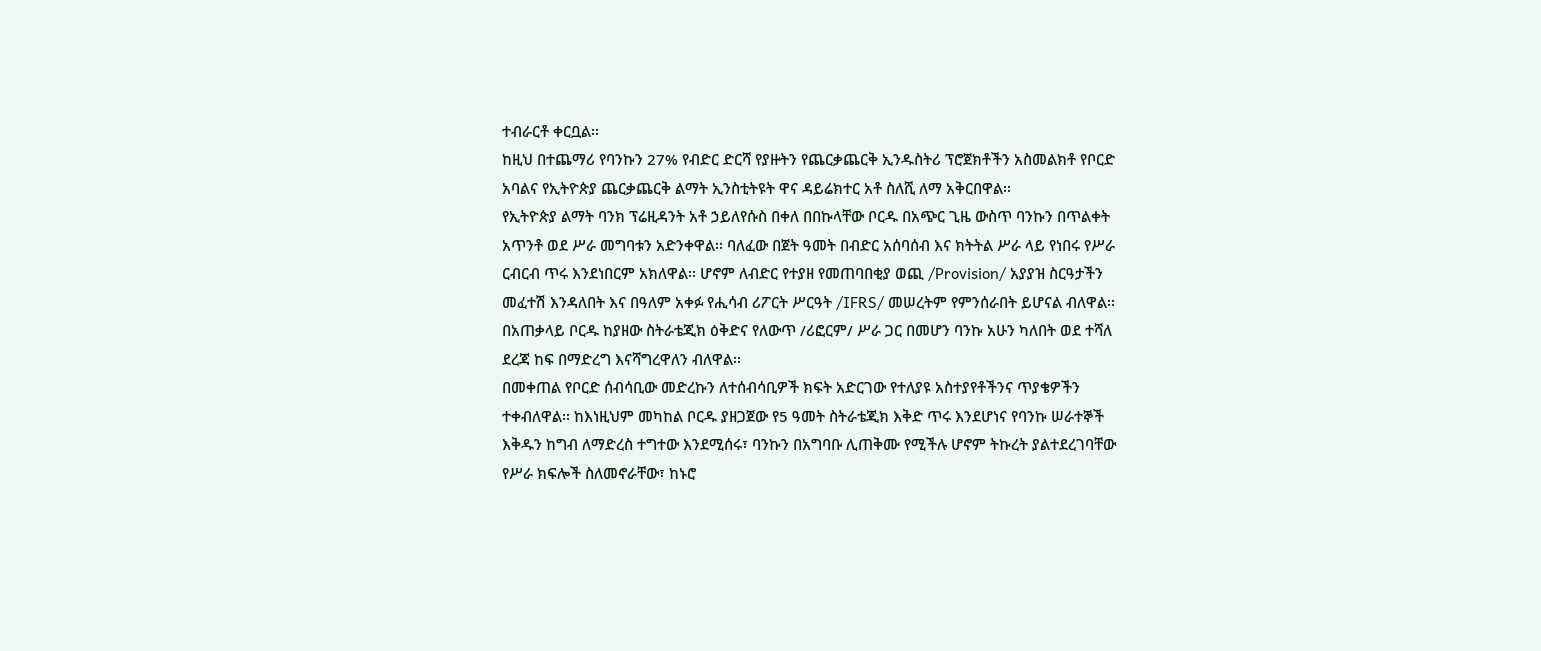ተብራርቶ ቀርቧል፡፡
ከዚህ በተጨማሪ የባንኩን 27% የብድር ድርሻ የያዙትን የጨርቃጨርቅ ኢንዱስትሪ ፕሮጀክቶችን አስመልክቶ የቦርድ አባልና የኢትዮጵያ ጨርቃጨርቅ ልማት ኢንስቲትዩት ዋና ዳይሬክተር አቶ ስለሺ ለማ አቅርበዋል፡፡
የኢትዮጵያ ልማት ባንክ ፕሬዚዳንት አቶ ኃይለየሱስ በቀለ በበኩላቸው ቦርዱ በአጭር ጊዜ ውስጥ ባንኩን በጥልቀት አጥንቶ ወደ ሥራ መግባቱን አድንቀዋል፡፡ ባለፈው በጀት ዓመት በብድር አሰባሰብ እና ክትትል ሥራ ላይ የነበሩ የሥራ ርብርብ ጥሩ እንደነበርም አክለዋል፡፡ ሆኖም ለብድር የተያዘ የመጠባበቂያ ወጪ /Provision/ አያያዝ ስርዓታችን መፈተሽ እንዳለበት እና በዓለም አቀፉ የሒሳብ ሪፖርት ሥርዓት /IFRS/ መሠረትም የምንሰራበት ይሆናል ብለዋል፡፡
በአጠቃላይ ቦርዱ ከያዘው ስትራቴጂክ ዕቅድና የለውጥ /ሪፎርም/ ሥራ ጋር በመሆን ባንኩ አሁን ካለበት ወደ ተሻለ ደረጃ ከፍ በማድረግ እናሻግረዋለን ብለዋል፡፡
በመቀጠል የቦርድ ሰብሳቢው መድረኩን ለተሰብሳቢዎች ክፍት አድርገው የተለያዩ አስተያየቶችንና ጥያቄዎችን ተቀብለዋል፡፡ ከእነዚህም መካከል ቦርዱ ያዘጋጀው የ5 ዓመት ስትራቴጂክ እቅድ ጥሩ እንደሆነና የባንኩ ሠራተኞች እቅዱን ከግብ ለማድረስ ተግተው እንደሚሰሩ፣ ባንኩን በአግባቡ ሊጠቅሙ የሚችሉ ሆኖም ትኩረት ያልተደረገባቸው የሥራ ክፍሎች ስለመኖራቸው፣ ከኑሮ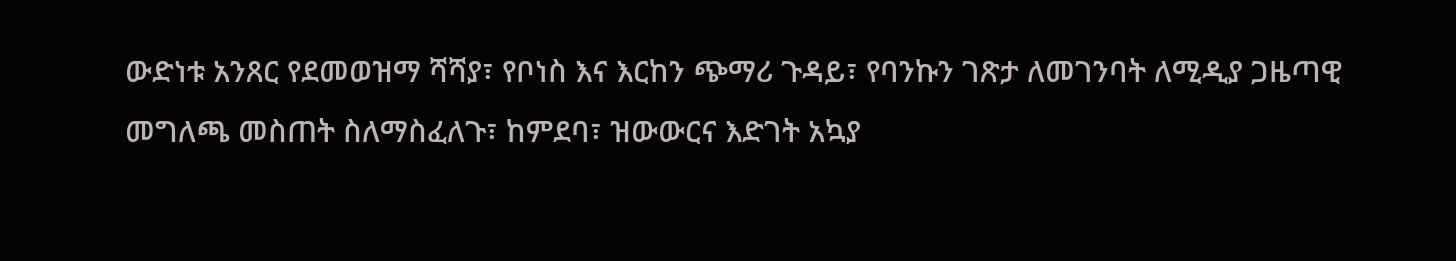ውድነቱ አንጸር የደመወዝማ ሻሻያ፣ የቦነስ እና እርከን ጭማሪ ጉዳይ፣ የባንኩን ገጽታ ለመገንባት ለሚዲያ ጋዜጣዊ መግለጫ መስጠት ስለማስፈለጉ፣ ከምደባ፣ ዝውውርና እድገት አኳያ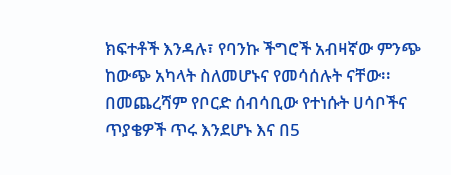ክፍተቶች እንዳሉ፣ የባንኩ ችግሮች አብዛኛው ምንጭ ከውጭ አካላት ስለመሆኑና የመሳሰሉት ናቸው፡፡
በመጨረሻም የቦርድ ሰብሳቢው የተነሱት ሀሳቦችና ጥያቄዎች ጥሩ እንደሆኑ እና በ5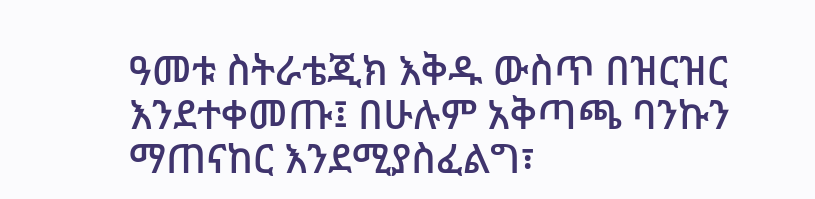ዓመቱ ስትራቴጂክ እቅዱ ውስጥ በዝርዝር እንደተቀመጡ፤ በሁሉም አቅጣጫ ባንኩን ማጠናከር እንደሚያስፈልግ፣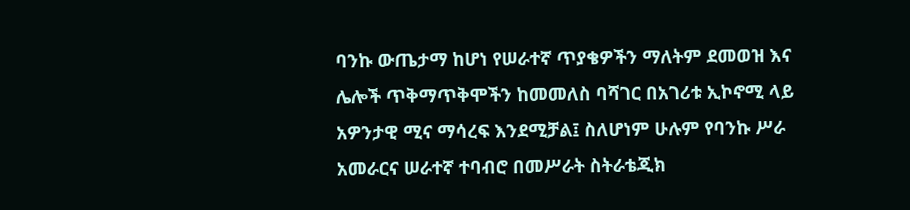ባንኩ ውጤታማ ከሆነ የሠራተኛ ጥያቄዎችን ማለትም ደመወዝ እና ሌሎች ጥቅማጥቅሞችን ከመመለስ ባሻገር በአገሪቱ ኢኮኖሚ ላይ አዎንታዊ ሚና ማሳረፍ እንደሚቻል፤ ስለሆነም ሁሉም የባንኩ ሥራ አመራርና ሠራተኛ ተባብሮ በመሥራት ስትራቴጂክ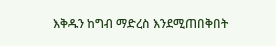እቅዱን ከግብ ማድረስ እንደሚጠበቅበት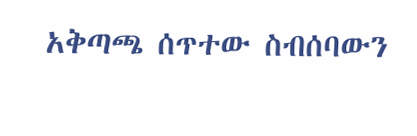አቅጣጫ ሰጥተው ስብሰባውን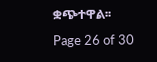ቋጭተዋል፡፡
Page 26 of 30